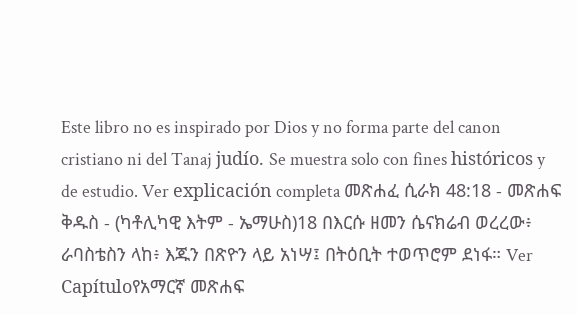Este libro no es inspirado por Dios y no forma parte del canon cristiano ni del Tanaj judío. Se muestra solo con fines históricos y de estudio. Ver explicación completa መጽሐፈ ሲራክ 48:18 - መጽሐፍ ቅዱስ - (ካቶሊካዊ እትም - ኤማሁስ)18 በእርሱ ዘመን ሴናክሬብ ወረረው፥ ራባስቴስን ላከ፥ እጁን በጽዮን ላይ አነሣ፤ በትዕቢት ተወጥሮም ደነፋ። Ver Capítuloየአማርኛ መጽሐፍ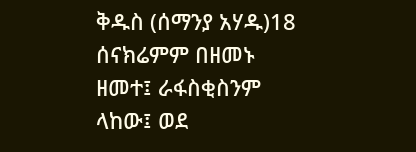ቅዱስ (ሰማንያ አሃዱ)18 ሰናክሬምም በዘመኑ ዘመተ፤ ራፋስቂስንም ላከው፤ ወደ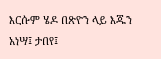እርሱም ሄዶ በጽዮን ላይ እጁን አነሣ፤ ታበየ፤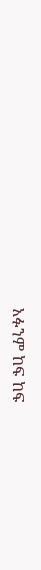አፉንም ከፍ ከፍ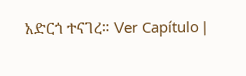አድርጎ ተናገረ። Ver Capítulo |